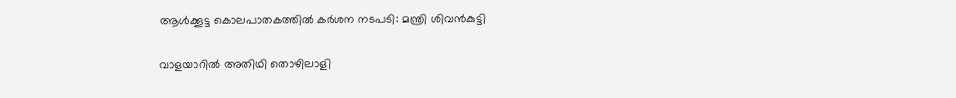ആള്‍ക്കൂട്ട കൊലപാതകത്തില്‍ കര്‍ശന നടപടി: മന്ത്രി ശിവന്‍കുട്ടി

വാളയാറില്‍ അതിഥി തൊഴിലാളി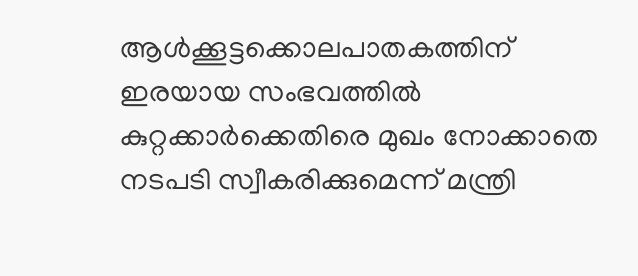ആള്‍ക്കൂട്ടക്കൊലപാതകത്തിന് ഇരയായ സംഭവത്തില്‍ കുറ്റക്കാര്‍ക്കെതിരെ മുഖം നോക്കാതെ നടപടി സ്വീകരിക്കുമെന്ന് മന്ത്രി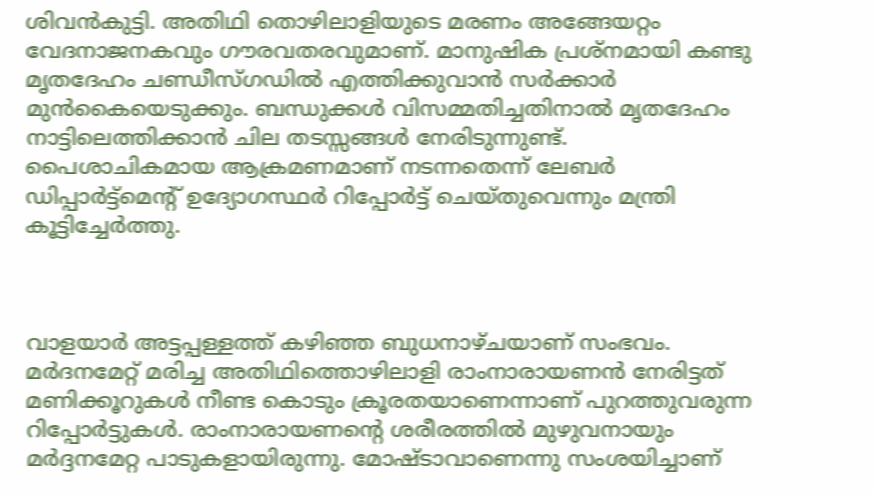ശിവന്‍കുട്ടി. അതിഥി തൊഴിലാളിയുടെ മരണം അങ്ങേയറ്റം വേദനാജനകവും ഗൗരവതരവുമാണ്. മാനുഷിക പ്രശ്‌നമായി കണ്ടു മൃതദേഹം ചണ്ഡീസ്ഗഡില്‍ എത്തിക്കുവാന്‍ സര്‍ക്കാര്‍ മുന്‍കൈയെടുക്കും. ബന്ധുക്കള്‍ വിസമ്മതിച്ചതിനാല്‍ മൃതദേഹം നാട്ടിലെത്തിക്കാന്‍ ചില തടസ്സങ്ങള്‍ നേരിടുന്നുണ്ട്. പൈശാചികമായ ആക്രമണമാണ് നടന്നതെന്ന് ലേബര്‍ ഡിപ്പാര്‍ട്ട്‌മെന്റ് ഉദ്യോഗസ്ഥര്‍ റിപ്പോര്‍ട്ട് ചെയ്തുവെന്നും മന്ത്രി കൂട്ടിച്ചേര്‍ത്തു.



വാളയാര്‍ അട്ടപ്പള്ളത്ത് കഴിഞ്ഞ ബുധനാഴ്ചയാണ് സംഭവം. മര്‍ദനമേറ്റ് മരിച്ച അതിഥിത്തൊഴിലാളി രാംനാരായണന്‍ നേരിട്ടത് മണിക്കൂറുകള്‍ നീണ്ട കൊടും ക്രൂരതയാണെന്നാണ് പുറത്തുവരുന്ന റിപ്പോര്‍ട്ടുകള്‍. രാംനാരായണന്റെ ശരീരത്തില്‍ മുഴുവനായും മര്‍ദ്ദനമേറ്റ പാടുകളായിരുന്നു. മോഷ്ടാവാണെന്നു സംശയിച്ചാണ്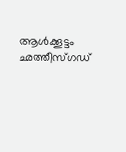ആള്‍ക്കൂട്ടം ഛത്തീസ്ഗഡ്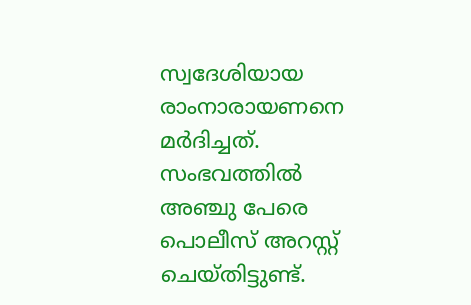സ്വദേശിയായ രാംനാരായണനെ മര്‍ദിച്ചത്. സംഭവത്തില്‍ അഞ്ചു പേരെ പൊലീസ് അറസ്റ്റ് ചെയ്തിട്ടുണ്ട്.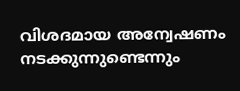വിശദമായ അന്വേഷണം നടക്കുന്നുണ്ടെന്നും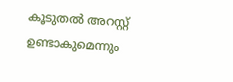കൂടുതല്‍ അറസ്റ്റ് ഉണ്ടാകുമെന്നും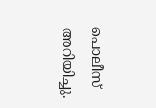പൊലീസ് അറിയിച്ചു.